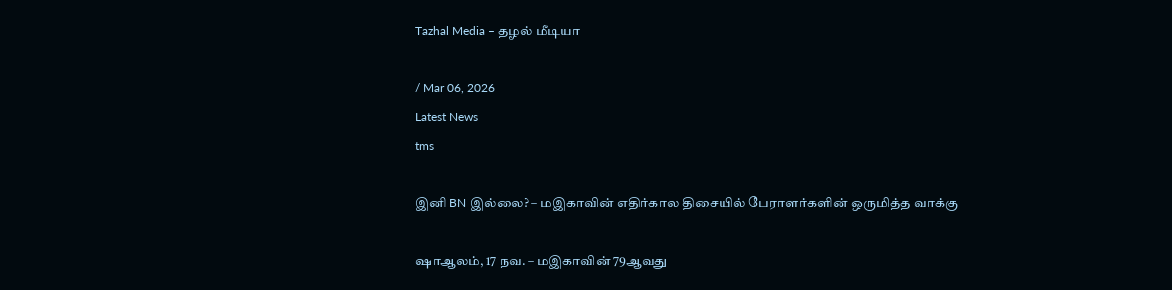Tazhal Media – தழல் மீடியா

/ Mar 06, 2026
Latest News
tms

இனி BN இல்லை? – மஇகாவின் எதிர்கால திசையில் பேராளர்களின் ஒருமித்த வாக்கு

ஷாஆலம், 17 நவ. – மஇகாவின் 79ஆவது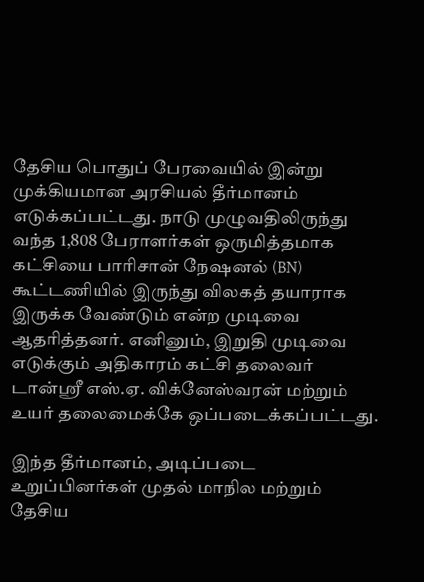தேசிய பொதுப் பேரவையில் இன்று முக்கியமான அரசியல் தீர்மானம் எடுக்கப்பட்டது. நாடு முழுவதிலிருந்து வந்த 1,808 பேராளர்கள் ஒருமித்தமாக கட்சியை பாரிசான் நேஷனல் (BN) கூட்டணியில் இருந்து விலகத் தயாராக இருக்க வேண்டும் என்ற முடிவை ஆதரித்தனர். எனினும், இறுதி முடிவை எடுக்கும் அதிகாரம் கட்சி தலைவர் டான்ஸ்ரீ எஸ்.ஏ. விக்னேஸ்வரன் மற்றும் உயர் தலைமைக்கே ஒப்படைக்கப்பட்டது.

இந்த தீர்மானம், அடிப்படை உறுப்பினர்கள் முதல் மாநில மற்றும் தேசிய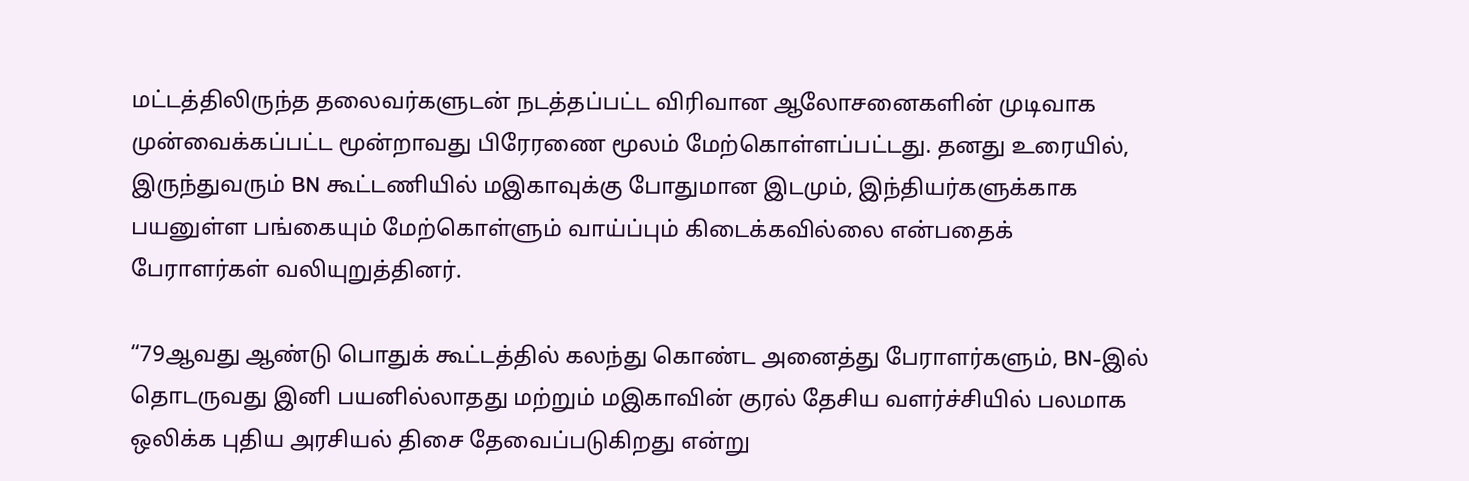மட்டத்திலிருந்த தலைவர்களுடன் நடத்தப்பட்ட விரிவான ஆலோசனைகளின் முடிவாக முன்வைக்கப்பட்ட மூன்றாவது பிரேரணை மூலம் மேற்கொள்ளப்பட்டது. தனது உரையில், இருந்துவரும் BN கூட்டணியில் மஇகாவுக்கு போதுமான இடமும், இந்தியர்களுக்காக பயனுள்ள பங்கையும் மேற்கொள்ளும் வாய்ப்பும் கிடைக்கவில்லை என்பதைக் பேராளர்கள் வலியுறுத்தினர்.

“79ஆவது ஆண்டு பொதுக் கூட்டத்தில் கலந்து கொண்ட அனைத்து பேராளர்களும், BN-இல் தொடருவது இனி பயனில்லாதது மற்றும் மஇகாவின் குரல் தேசிய வளர்ச்சியில் பலமாக ஒலிக்க புதிய அரசியல் திசை தேவைப்படுகிறது என்று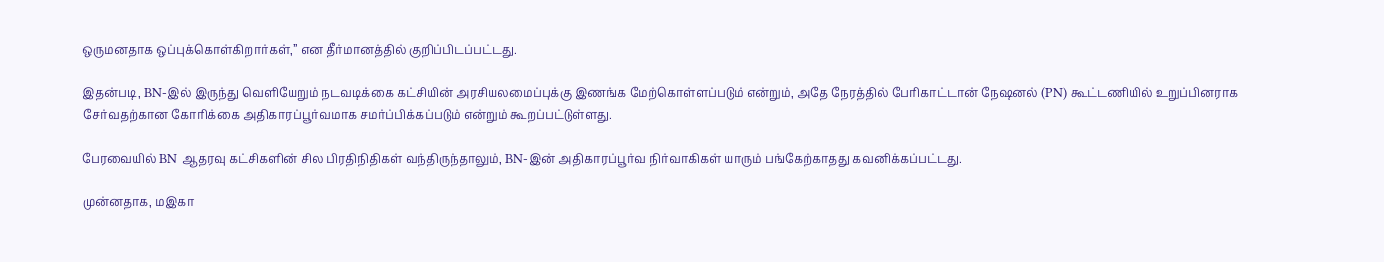ஒருமனதாக ஒப்புக்கொள்கிறார்கள்,” என தீர்மானத்தில் குறிப்பிடப்பட்டது.

இதன்படி, BN-இல் இருந்து வெளியேறும் நடவடிக்கை கட்சியின் அரசியலமைப்புக்கு இணங்க மேற்கொள்ளப்படும் என்றும், அதே நேரத்தில் பேரிகாட்டான் நேஷனல் (PN) கூட்டணியில் உறுப்பினராக சேர்வதற்கான கோரிக்கை அதிகாரப்பூர்வமாக சமர்ப்பிக்கப்படும் என்றும் கூறப்பட்டுள்ளது.

பேரவையில் BN ஆதரவு கட்சிகளின் சில பிரதிநிதிகள் வந்திருந்தாலும், BN-இன் அதிகாரப்பூர்வ நிர்வாகிகள் யாரும் பங்கேற்காதது கவனிக்கப்பட்டது.

முன்னதாக, மஇகா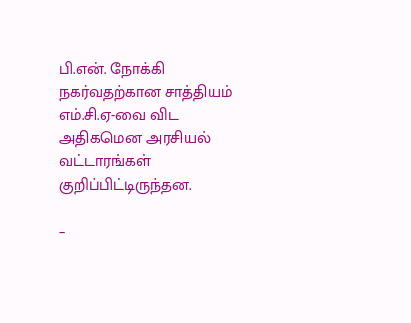பி.என். நோக்கி நகர்வதற்கான சாத்தியம் எம்.சி.ஏ-வை விட அதிகமென அரசியல் வட்டாரங்கள் குறிப்பிட்டிருந்தன.

–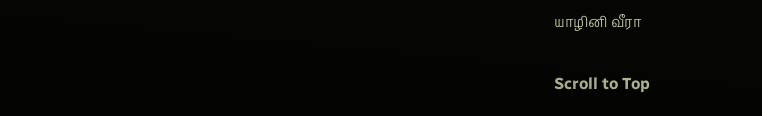யாழினி வீரா

Scroll to Top